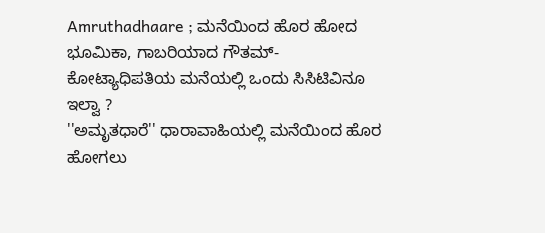Amruthadhaare ; ಮನೆಯಿಂದ ಹೊರ ಹೋದ ಭೂಮಿಕಾ, ಗಾಬರಿಯಾದ ಗೌತಮ್-ಕೋಟ್ಯಾಧಿಪತಿಯ ಮನೆಯಲ್ಲಿ ಒಂದು ಸಿಸಿಟಿವಿನೂ ಇಲ್ವಾ ?
''ಅಮೃತಧಾರೆ'' ಧಾರಾವಾಹಿಯಲ್ಲಿ ಮನೆಯಿಂದ ಹೊರ ಹೋಗಲು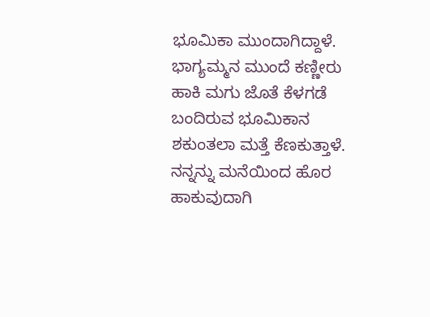ಭೂಮಿಕಾ ಮುಂದಾಗಿದ್ದಾಳೆ. ಭಾಗ್ಯಮ್ಮನ ಮುಂದೆ ಕಣ್ಣೀರು ಹಾಕಿ ಮಗು ಜೊತೆ ಕೆಳಗಡೆ ಬಂದಿರುವ ಭೂಮಿಕಾನ ಶಕುಂತಲಾ ಮತ್ತೆ ಕೆಣಕುತ್ತಾಳೆ. ನನ್ನನ್ನು ಮನೆಯಿಂದ ಹೊರ ಹಾಕುವುದಾಗಿ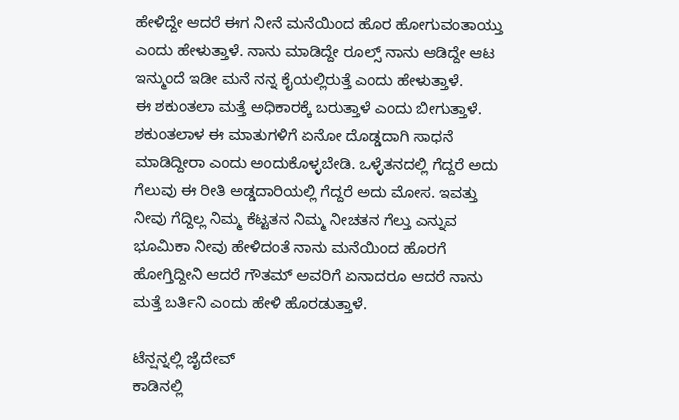ಹೇಳಿದ್ದೇ ಆದರೆ ಈಗ ನೀನೆ ಮನೆಯಿಂದ ಹೊರ ಹೋಗುವಂತಾಯ್ತು ಎಂದು ಹೇಳುತ್ತಾಳೆ. ನಾನು ಮಾಡಿದ್ದೇ ರೂಲ್ಸ್ ನಾನು ಆಡಿದ್ದೇ ಆಟ ಇನ್ಮುಂದೆ ಇಡೀ ಮನೆ ನನ್ನ ಕೈಯಲ್ಲಿರುತ್ತೆ ಎಂದು ಹೇಳುತ್ತಾಳೆ.
ಈ ಶಕುಂತಲಾ ಮತ್ತೆ ಅಧಿಕಾರಕ್ಕೆ ಬರುತ್ತಾಳೆ ಎಂದು ಬೀಗುತ್ತಾಳೆ. ಶಕುಂತಲಾಳ ಈ ಮಾತುಗಳಿಗೆ ಏನೋ ದೊಡ್ಡದಾಗಿ ಸಾಧನೆ ಮಾಡಿದ್ದೀರಾ ಎಂದು ಅಂದುಕೊಳ್ಳಬೇಡಿ. ಒಳ್ಳೆತನದಲ್ಲಿ ಗೆದ್ದರೆ ಅದು ಗೆಲುವು ಈ ರೀತಿ ಅಡ್ಡದಾರಿಯಲ್ಲಿ ಗೆದ್ದರೆ ಅದು ಮೋಸ. ಇವತ್ತು ನೀವು ಗೆದ್ದಿಲ್ಲ ನಿಮ್ಮ ಕೆಟ್ಟತನ ನಿಮ್ಮ ನೀಚತನ ಗೆಲ್ತು ಎನ್ನುವ ಭೂಮಿಕಾ ನೀವು ಹೇಳಿದಂತೆ ನಾನು ಮನೆಯಿಂದ ಹೊರಗೆ ಹೋಗ್ತಿದ್ದೀನಿ ಆದರೆ ಗೌತಮ್ ಅವರಿಗೆ ಏನಾದರೂ ಆದರೆ ನಾನು ಮತ್ತೆ ಬರ್ತಿನಿ ಎಂದು ಹೇಳಿ ಹೊರಡುತ್ತಾಳೆ.

ಟೆನ್ಷನ್ನಲ್ಲಿ ಜೈದೇವ್
ಕಾಡಿನಲ್ಲಿ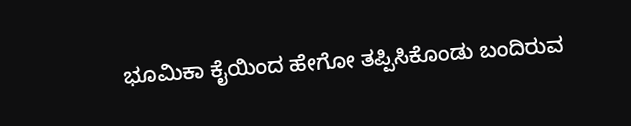ಭೂಮಿಕಾ ಕೈಯಿಂದ ಹೇಗೋ ತಪ್ಪಿಸಿಕೊಂಡು ಬಂದಿರುವ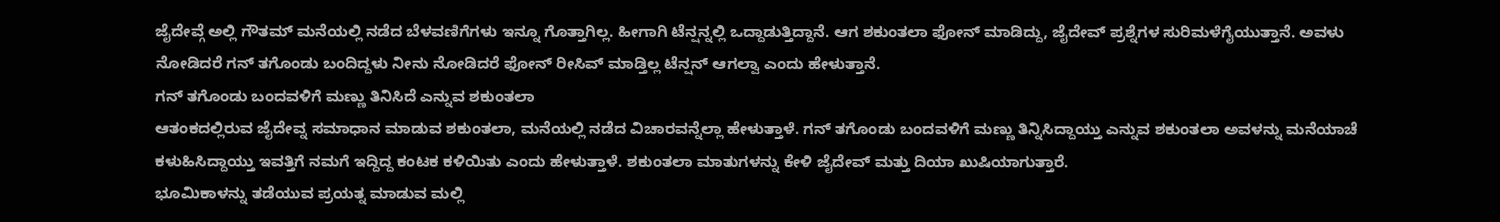ಜೈದೇವ್ಗೆ ಅಲ್ಲಿ ಗೌತಮ್ ಮನೆಯಲ್ಲಿ ನಡೆದ ಬೆಳವಣಿಗೆಗಳು ಇನ್ನೂ ಗೊತ್ತಾಗಿಲ್ಲ. ಹೀಗಾಗಿ ಟೆನ್ಷನ್ನಲ್ಲಿ ಒದ್ದಾಡುತ್ತಿದ್ದಾನೆ. ಆಗ ಶಕುಂತಲಾ ಫೋನ್ ಮಾಡಿದ್ದು, ಜೈದೇವ್ ಪ್ರಶ್ನೆಗಳ ಸುರಿಮಳೆಗೈಯುತ್ತಾನೆ. ಅವಳು ನೋಡಿದರೆ ಗನ್ ತಗೊಂಡು ಬಂದಿದ್ದಳು ನೀನು ನೋಡಿದರೆ ಫೋನ್ ರೀಸಿವ್ ಮಾಡ್ತಿಲ್ಲ ಟೆನ್ಷನ್ ಆಗಲ್ವಾ ಎಂದು ಹೇಳುತ್ತಾನೆ.
ಗನ್ ತಗೊಂಡು ಬಂದವಳಿಗೆ ಮಣ್ಣು ತಿನಿಸಿದೆ ಎನ್ನುವ ಶಕುಂತಲಾ
ಆತಂಕದಲ್ಲಿರುವ ಜೈದೇವ್ನ ಸಮಾಧಾನ ಮಾಡುವ ಶಕುಂತಲಾ, ಮನೆಯಲ್ಲಿ ನಡೆದ ವಿಚಾರವನ್ನೆಲ್ಲಾ ಹೇಳುತ್ತಾಳೆ. ಗನ್ ತಗೊಂಡು ಬಂದವಳಿಗೆ ಮಣ್ಣು ತಿನ್ನಿಸಿದ್ದಾಯ್ತು ಎನ್ನುವ ಶಕುಂತಲಾ ಅವಳನ್ನು ಮನೆಯಾಚೆ ಕಳುಹಿಸಿದ್ದಾಯ್ತು ಇವತ್ತಿಗೆ ನಮಗೆ ಇದ್ದಿದ್ದ ಕಂಟಕ ಕಳಿಯಿತು ಎಂದು ಹೇಳುತ್ತಾಳೆ. ಶಕುಂತಲಾ ಮಾತುಗಳನ್ನು ಕೇಳಿ ಜೈದೇವ್ ಮತ್ತು ದಿಯಾ ಖುಷಿಯಾಗುತ್ತಾರೆ.
ಭೂಮಿಕಾಳನ್ನು ತಡೆಯುವ ಪ್ರಯತ್ನ ಮಾಡುವ ಮಲ್ಲಿ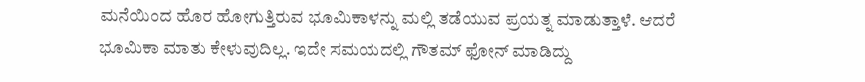ಮನೆಯಿಂದ ಹೊರ ಹೋಗುತ್ತಿರುವ ಭೂಮಿಕಾಳನ್ನು ಮಲ್ಲಿ ತಡೆಯುವ ಪ್ರಯತ್ನ ಮಾಡುತ್ತಾಳೆ. ಆದರೆ ಭೂಮಿಕಾ ಮಾತು ಕೇಳುವುದಿಲ್ಲ. ಇದೇ ಸಮಯದಲ್ಲಿ ಗೌತಮ್ ಫೋನ್ ಮಾಡಿದ್ದು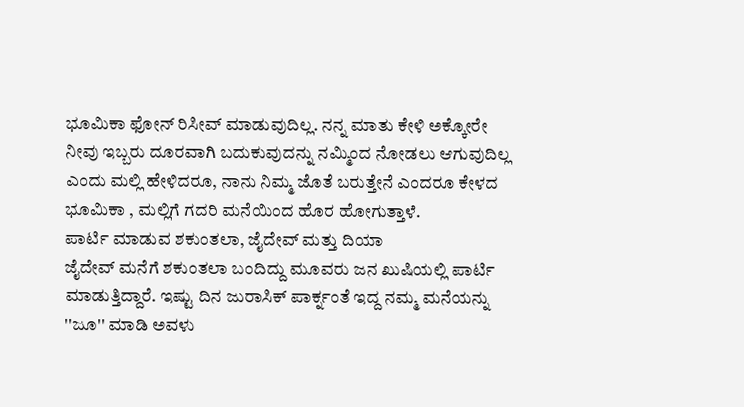ಭೂಮಿಕಾ ಫೋನ್ ರಿಸೀವ್ ಮಾಡುವುದಿಲ್ಲ. ನನ್ನ ಮಾತು ಕೇಳಿ ಅಕ್ಕೋರೇ ನೀವು ಇಬ್ಬರು ದೂರವಾಗಿ ಬದುಕುವುದನ್ನು ನಮ್ಮಿಂದ ನೋಡಲು ಆಗುವುದಿಲ್ಲ ಎಂದು ಮಲ್ಲಿ ಹೇಳಿದರೂ, ನಾನು ನಿಮ್ಮ ಜೊತೆ ಬರುತ್ತೇನೆ ಎಂದರೂ ಕೇಳದ ಭೂಮಿಕಾ , ಮಲ್ಲಿಗೆ ಗದರಿ ಮನೆಯಿಂದ ಹೊರ ಹೋಗುತ್ತಾಳೆ.
ಪಾರ್ಟಿ ಮಾಡುವ ಶಕುಂತಲಾ, ಜೈದೇವ್ ಮತ್ತು ದಿಯಾ
ಜೈದೇವ್ ಮನೆಗೆ ಶಕುಂತಲಾ ಬಂದಿದ್ದು ಮೂವರು ಜನ ಖುಷಿಯಲ್ಲಿ ಪಾರ್ಟಿ ಮಾಡುತ್ತಿದ್ದಾರೆ. ಇಷ್ಟು ದಿನ ಜುರಾಸಿಕ್ ಪಾರ್ಕ್ನಂತೆ ಇದ್ದ ನಮ್ಮ ಮನೆಯನ್ನು ''ಜೂ'' ಮಾಡಿ ಅವಳು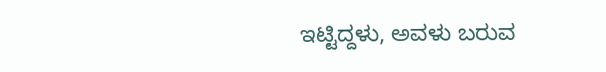ಇಟ್ಟಿದ್ದಳು, ಅವಳು ಬರುವ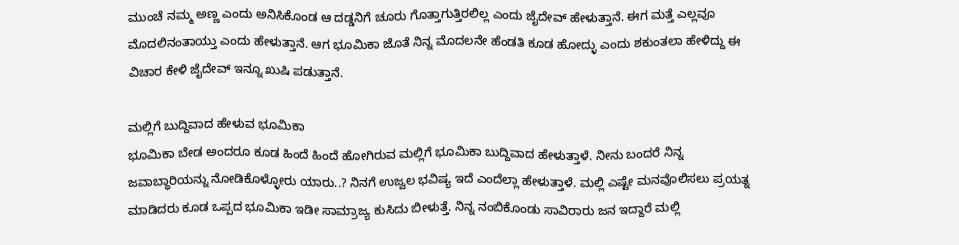ಮುಂಚೆ ನಮ್ಮ ಅಣ್ಣ ಎಂದು ಅನಿಸಿಕೊಂಡ ಆ ದಡ್ಡನಿಗೆ ಚೂರು ಗೊತ್ತಾಗುತ್ತಿರಲಿಲ್ಲ ಎಂದು ಜೈದೇವ್ ಹೇಳುತ್ತಾನೆ. ಈಗ ಮತ್ತೆ ಎಲ್ಲವೂ ಮೊದಲಿನಂತಾಯ್ತು ಎಂದು ಹೇಳುತ್ತಾನೆ. ಆಗ ಭೂಮಿಕಾ ಜೊತೆ ನಿನ್ನ ಮೊದಲನೇ ಹೆಂಡತಿ ಕೂಡ ಹೋದ್ಳು ಎಂದು ಶಕುಂತಲಾ ಹೇಳಿದ್ದು ಈ ವಿಚಾರ ಕೇಳಿ ಜೈದೇವ್ ಇನ್ನೂ ಖುಷಿ ಪಡುತ್ತಾನೆ.

ಮಲ್ಲಿಗೆ ಬುದ್ದಿವಾದ ಹೇಳುವ ಭೂಮಿಕಾ
ಭೂಮಿಕಾ ಬೇಡ ಅಂದರೂ ಕೂಡ ಹಿಂದೆ ಹಿಂದೆ ಹೋಗಿರುವ ಮಲ್ಲಿಗೆ ಭೂಮಿಕಾ ಬುದ್ದಿವಾದ ಹೇಳುತ್ತಾಳೆ. ನೀನು ಬಂದರೆ ನಿನ್ನ ಜವಾಬ್ಧಾರಿಯನ್ನು ನೋಡಿಕೊಳ್ಳೋರು ಯಾರು..? ನಿನಗೆ ಉಜ್ವಲ ಭವಿಷ್ಯ ಇದೆ ಎಂದೆಲ್ಲಾ ಹೇಳುತ್ತಾಳೆ. ಮಲ್ಲಿ ಎಷ್ಟೇ ಮನವೊಲಿಸಲು ಪ್ರಯತ್ನ ಮಾಡಿದರು ಕೂಡ ಒಪ್ಪದ ಭೂಮಿಕಾ ಇಡೀ ಸಾಮ್ರಾಜ್ಯ ಕುಸಿದು ಬೀಳುತ್ತೆ. ನಿನ್ನ ನಂಬಿಕೊಂಡು ಸಾವಿರಾರು ಜನ ಇದ್ದಾರೆ ಮಲ್ಲಿ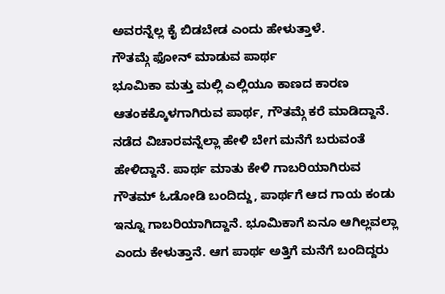ಅವರನ್ನೆಲ್ಲ ಕೈ ಬಿಡಬೇಡ ಎಂದು ಹೇಳುತ್ತಾಳೆ.
ಗೌತಮ್ಗೆ ಫೋನ್ ಮಾಡುವ ಪಾರ್ಥ
ಭೂಮಿಕಾ ಮತ್ತು ಮಲ್ಲಿ ಎಲ್ಲಿಯೂ ಕಾಣದ ಕಾರಣ ಆತಂಕಕ್ಕೊಳಗಾಗಿರುವ ಪಾರ್ಥ, ಗೌತಮ್ಗೆ ಕರೆ ಮಾಡಿದ್ದಾನೆ. ನಡೆದ ವಿಚಾರವನ್ನೆಲ್ಲಾ ಹೇಳಿ ಬೇಗ ಮನೆಗೆ ಬರುವಂತೆ ಹೇಳಿದ್ದಾನೆ. ಪಾರ್ಥ ಮಾತು ಕೇಳಿ ಗಾಬರಿಯಾಗಿರುವ ಗೌತಮ್ ಓಡೋಡಿ ಬಂದಿದ್ದು, ಪಾರ್ಥಗೆ ಆದ ಗಾಯ ಕಂಡು ಇನ್ನೂ ಗಾಬರಿಯಾಗಿದ್ದಾನೆ. ಭೂಮಿಕಾಗೆ ಏನೂ ಆಗಿಲ್ಲವಲ್ಲಾ ಎಂದು ಕೇಳುತ್ತಾನೆ. ಆಗ ಪಾರ್ಥ ಅತ್ತಿಗೆ ಮನೆಗೆ ಬಂದಿದ್ದರು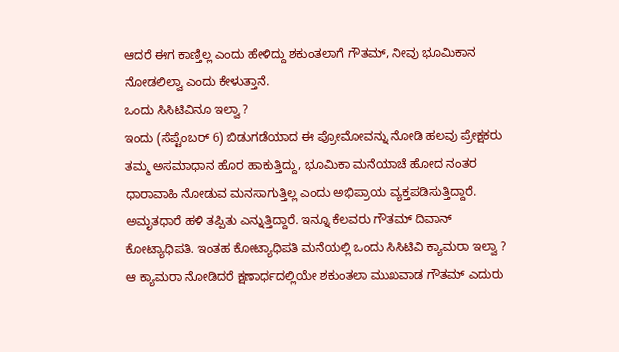ಆದರೆ ಈಗ ಕಾಣ್ತಿಲ್ಲ ಎಂದು ಹೇಳಿದ್ದು ಶಕುಂತಲಾಗೆ ಗೌತಮ್, ನೀವು ಭೂಮಿಕಾನ ನೋಡಲಿಲ್ವಾ ಎಂದು ಕೇಳುತ್ತಾನೆ.
ಒಂದು ಸಿಸಿಟಿವಿನೂ ಇಲ್ವಾ ?
ಇಂದು (ಸೆಪ್ಟೆಂಬರ್ 6) ಬಿಡುಗಡೆಯಾದ ಈ ಪ್ರೋಮೋವನ್ನು ನೋಡಿ ಹಲವು ಪ್ರೇಕ್ಷಕರು ತಮ್ಮ ಅಸಮಾಧಾನ ಹೊರ ಹಾಕುತ್ತಿದ್ದು, ಭೂಮಿಕಾ ಮನೆಯಾಚೆ ಹೋದ ನಂತರ ಧಾರಾವಾಹಿ ನೋಡುವ ಮನಸಾಗುತ್ತಿಲ್ಲ ಎಂದು ಅಭಿಪ್ರಾಯ ವ್ಯಕ್ತಪಡಿಸುತ್ತಿದ್ದಾರೆ. ಅಮೃತಧಾರೆ ಹಳಿ ತಪ್ಪಿತು ಎನ್ನುತ್ತಿದ್ದಾರೆ. ಇನ್ನೂ ಕೆಲವರು ಗೌತಮ್ ದಿವಾನ್ ಕೋಟ್ಯಾಧಿಪತಿ. ಇಂತಹ ಕೋಟ್ಯಾಧಿಪತಿ ಮನೆಯಲ್ಲಿ ಒಂದು ಸಿಸಿಟಿವಿ ಕ್ಯಾಮರಾ ಇಲ್ವಾ ? ಆ ಕ್ಯಾಮರಾ ನೋಡಿದರೆ ಕ್ಷಣಾರ್ಧದಲ್ಲಿಯೇ ಶಕುಂತಲಾ ಮುಖವಾಡ ಗೌತಮ್ ಎದುರು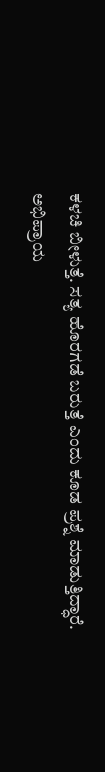ಕಳಚಿ ಬೀಳುತ್ತೆ. ಸತ್ಯ ಹೊರಗಡೆ ಬರುತ್ತೆ ಎಂದು ಕೂಡ ಪ್ರಶ್ನೆ ಮಾಡುತ್ತಿದ್ಧಾರೆ. ಅಭಿಪ್ರಾಯ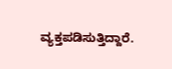ವ್ಯಕ್ತಪಡಿಸುತ್ತಿದ್ದಾರೆ.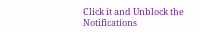Click it and Unblock the Notifications